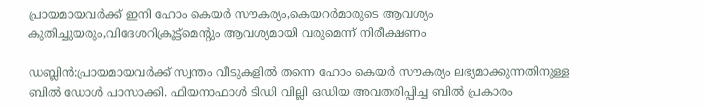പ്രായമായവര്‍ക്ക് ഇനി ഹോം കെയര്‍ സൗകര്യം,കെയറര്‍മാരുടെ ആവശ്യം കുതിച്ചുയരും,വിദേശറിക്രൂട്ട്‌മെന്റും ആവശ്യമായി വരുമെന്ന് നിരീക്ഷണം

ഡബ്ലിന്‍:പ്രായമായവര്‍ക്ക് സ്വന്തം വീടുകളില്‍ തന്നെ ഹോം കെയര്‍ സൗകര്യം ലഭ്യമാക്കുന്നതിനുള്ള ബില്‍ ഡോള്‍ പാസാക്കി. ഫിയനാഫാള്‍ ടിഡി വില്ലി ഒഡിയ അവതരിപ്പിച്ച ബില്‍ പ്രകാരം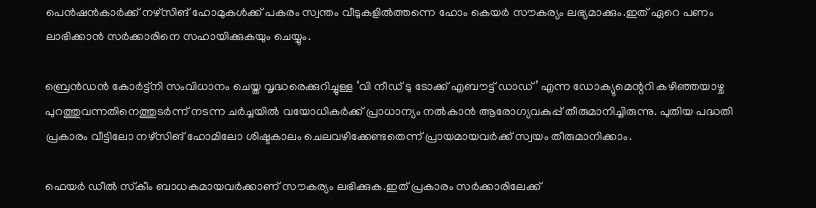പെന്‍ഷന്‍കാര്‍ക്ക് നഴ്സിങ് ഹോമുകള്‍ക്ക് പകരം സ്വന്തം വീടുകളില്‍ത്തന്നെ ഹോം കെയര്‍ സൗകര്യം ലഭ്യമാക്കും.ഇത് ഏറെ പണം ലാഭിക്കാന്‍ സര്‍ക്കാരിനെ സഹായിക്കുകയും ചെയ്യും.

ബ്രെന്‍ഡന്‍ കോര്‍ട്ട്നി സംവിധാനം ചെയ്ത വൃദ്ധരെക്കുറിച്ചുള്ള ‘വി നീഡ് ടു ടോക്ക് എബൗട്ട് ഡാഡ്’ എന്ന ഡോക്യുമെന്ററി കഴിഞ്ഞയാഴ്ച പുറത്തുവന്നതിനെത്തുടര്‍ന്ന് നടന്ന ചര്‍ച്ചയില്‍ വയോധികര്‍ക്ക് പ്രാധാന്യം നല്‍കാന്‍ ആരോഗ്യവകുപ്പ് തീരുമാനിച്ചിരുന്നു. പുതിയ പദ്ധതി പ്രകാരം വീട്ടിലോ നഴ്സിങ് ഹോമിലോ ശിഷ്ടകാലം ചെലവഴിക്കേണ്ടതെന്ന് പ്രായമായവര്‍ക്ക് സ്വയം തീരുമാനിക്കാം.

ഫെയര്‍ ഡീല്‍ സ്‌കീം ബാധകമായവര്‍ക്കാണ് സൗകര്യം ലഭിക്കുക.ഇത് പ്രകാരം സര്‍ക്കാരിലേക്ക്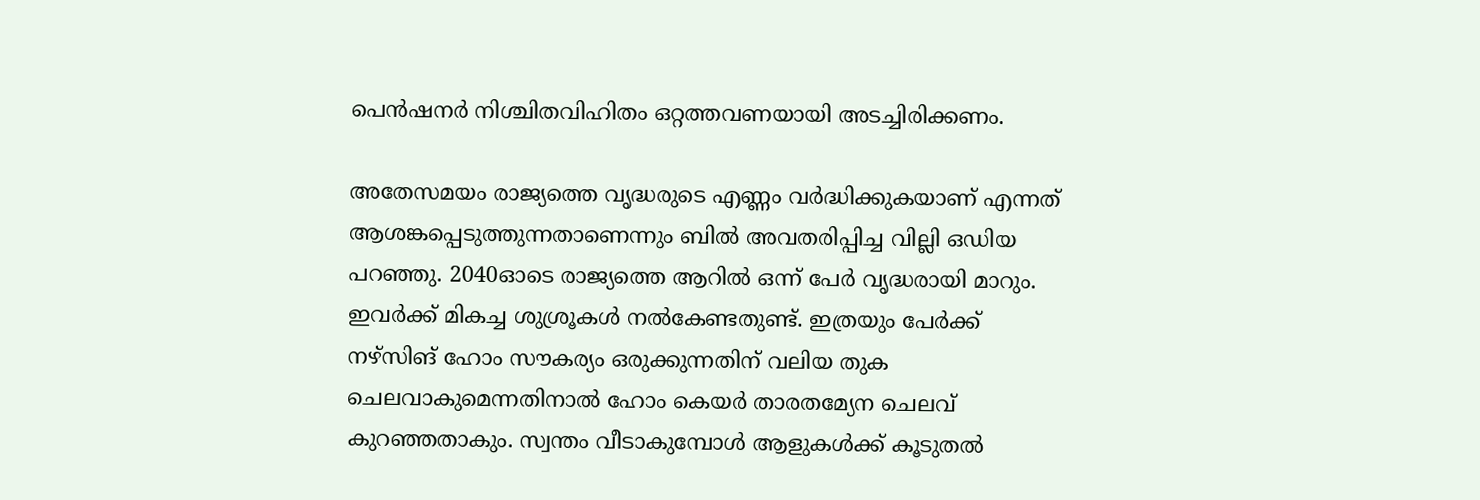പെന്‍ഷനര്‍ നിശ്ചിതവിഹിതം ഒറ്റത്തവണയായി അടച്ചിരിക്കണം.

അതേസമയം രാജ്യത്തെ വൃദ്ധരുടെ എണ്ണം വര്‍ദ്ധിക്കുകയാണ് എന്നത് ആശങ്കപ്പെടുത്തുന്നതാണെന്നും ബില്‍ അവതരിപ്പിച്ച വില്ലി ഒഡിയ പറഞ്ഞു. 2040ഓടെ രാജ്യത്തെ ആറില്‍ ഒന്ന് പേര്‍ വൃദ്ധരായി മാറും. ഇവര്‍ക്ക് മികച്ച ശുശ്രൂകള്‍ നല്‍കേണ്ടതുണ്ട്. ഇത്രയും പേര്‍ക്ക് നഴ്സിങ് ഹോം സൗകര്യം ഒരുക്കുന്നതിന് വലിയ തുക ചെലവാകുമെന്നതിനാല്‍ ഹോം കെയര്‍ താരതമ്യേന ചെലവ് കുറഞ്ഞതാകും. സ്വന്തം വീടാകുമ്പോള്‍ ആളുകള്‍ക്ക് കൂടുതല്‍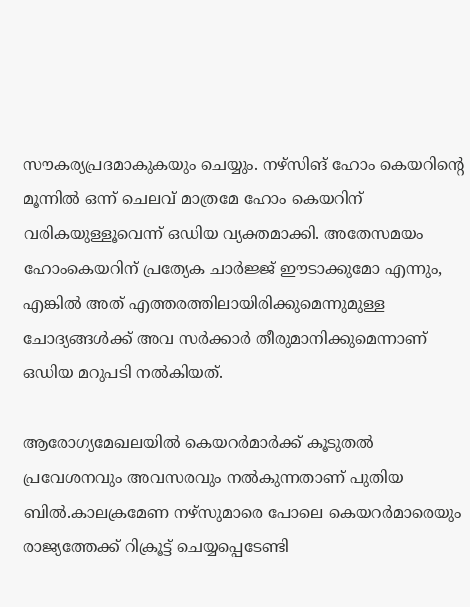സൗകര്യപ്രദമാകുകയും ചെയ്യും. നഴ്സിങ് ഹോം കെയറിന്റെ മൂന്നില്‍ ഒന്ന് ചെലവ് മാത്രമേ ഹോം കെയറിന് വരികയുള്ളൂവെന്ന് ഒഡിയ വ്യക്തമാക്കി. അതേസമയം ഹോംകെയറിന് പ്രത്യേക ചാര്‍ജ്ജ് ഈടാക്കുമോ എന്നും, എങ്കില്‍ അത് എത്തരത്തിലായിരിക്കുമെന്നുമുള്ള ചോദ്യങ്ങള്‍ക്ക് അവ സര്‍ക്കാര്‍ തീരുമാനിക്കുമെന്നാണ് ഒഡിയ മറുപടി നല്‍കിയത്.

ആരോഗ്യമേഖലയില്‍ കെയറര്‍മാര്‍ക്ക് കൂടുതല്‍ പ്രവേശനവും അവസരവും നല്‍കുന്നതാണ് പുതിയ ബില്‍.കാലക്രമേണ നഴ്സുമാരെ പോലെ കെയറര്‍മാരെയും രാജ്യത്തേക്ക് റിക്രൂട്ട് ചെയ്യപ്പെടേണ്ടി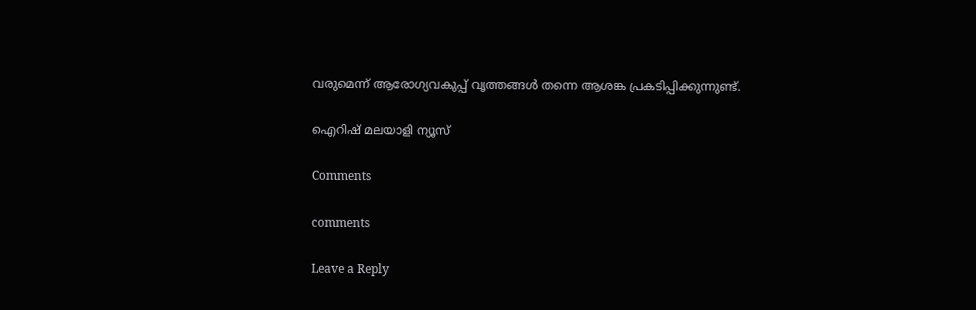വരുമെന്ന് ആരോഗ്യവകുപ്പ് വൃത്തങ്ങള്‍ തന്നെ ആശങ്ക പ്രകടിപ്പിക്കുന്നുണ്ട്.

ഐറിഷ് മലയാളി ന്യൂസ്

Comments

comments

Leave a Reply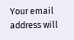Your email address will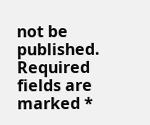not be published. Required fields are marked *